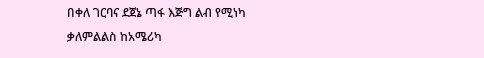በቀለ ገርባና ደጀኔ ጣፋ እጅግ ልብ የሚነካ ቃለምልልስ ከአሜሪካ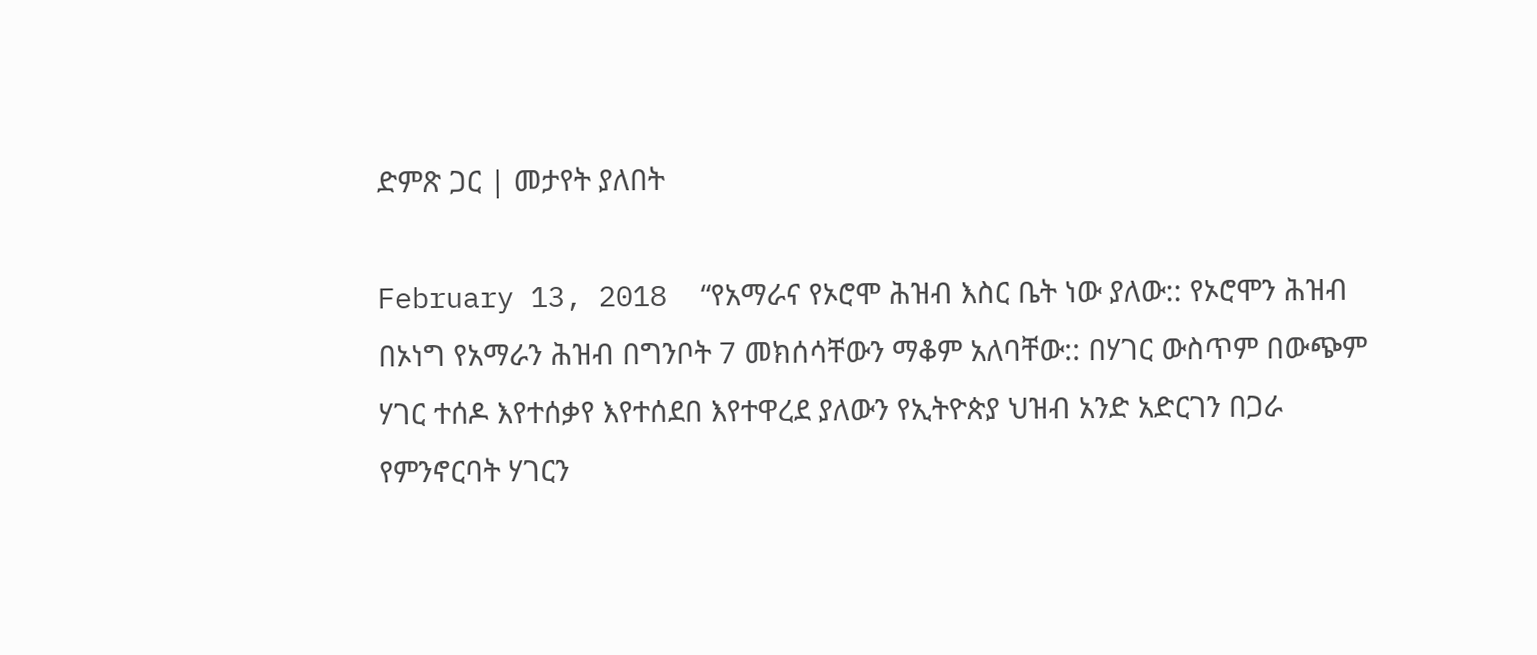ድምጽ ጋር | መታየት ያለበት

February 13, 2018  “የአማራና የኦሮሞ ሕዝብ እስር ቤት ነው ያለው:: የኦሮሞን ሕዝብ በኦነግ የአማራን ሕዝብ በግንቦት 7 መክሰሳቸውን ማቆም አለባቸው:: በሃገር ውስጥም በውጭም ሃገር ተሰዶ እየተሰቃየ እየተሰደበ እየተዋረደ ያለውን የኢትዮጵያ ህዝብ አንድ አድርገን በጋራ የምንኖርባት ሃገርን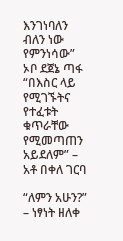እንገነባለን ብለን ነው የምንነሳው” ኦቦ ደጀኔ ጣፋ “በእስር ላይ የሚገኙትና የተፈቱት ቁጥራቸው የሚመጣጠን አይደለም” – አቶ በቀለ ገርባ

“ለምን አሁን?” – ነፃነት ዘለቀ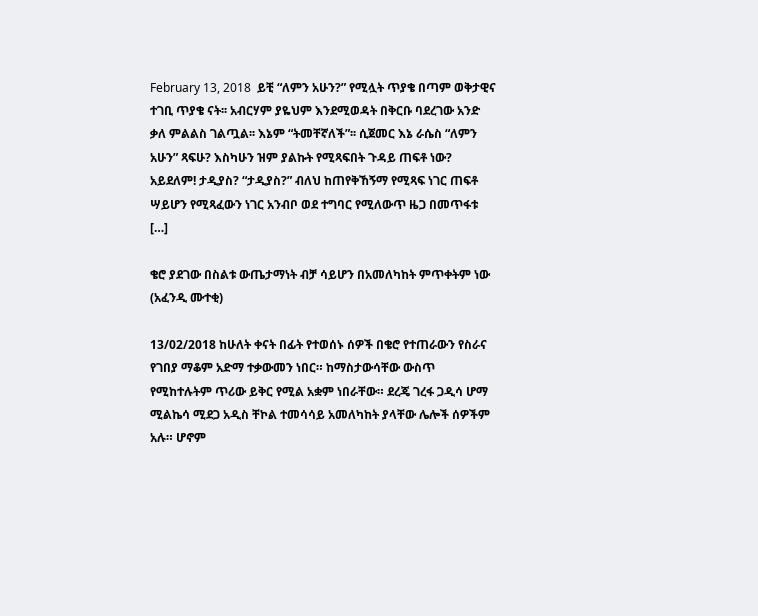February 13, 2018  ይቺ “ለምን አሁን?” የሚሏት ጥያቄ በጣም ወቅታዊና ተገቢ ጥያቄ ናት፡፡ አብርሃም ያዬህም እንደሚወዳት በቅርቡ ባደረገው አንድ ቃለ ምልልስ ገልጧል፡፡ እኔም “ትመቸኛለች”፡፡ ሲጀመር እኔ ራሴስ “ለምን አሁን” ጻፍሁ? እስካሁን ዝም ያልኩት የሚጻፍበት ጉዳይ ጠፍቶ ነው? አይደለም! ታዲያስ? “ታዲያስ?” ብለህ ከጠየቅኸኝማ የሚጻፍ ነገር ጠፍቶ ሣይሆን የሚጻፈውን ነገር አንብቦ ወደ ተግባር የሚለውጥ ዜጋ በመጥፋቱ […]

ቄሮ ያደገው በስልቱ ውጤታማነት ብቻ ሳይሆን በአመለካከት ምጥቀትም ነው (አፈንዲ ሙተቂ)

13/02/2018 ከሁለት ቀናት በፊት የተወሰኑ ሰዎች በቄሮ የተጠራውን የስራና የገበያ ማቆም አድማ ተቃውመን ነበር። ከማስታውሳቸው ውስጥ የሚከተሉትም ጥሪው ይቅር የሚል አቋም ነበራቸው። ደረጄ ገረፋ ጋዲሳ ሆማ ሚልኬሳ ሚደጋ አዲስ ቸኮል ተመሳሳይ አመለካከት ያላቸው ሌሎች ሰዎችም አሉ። ሆኖም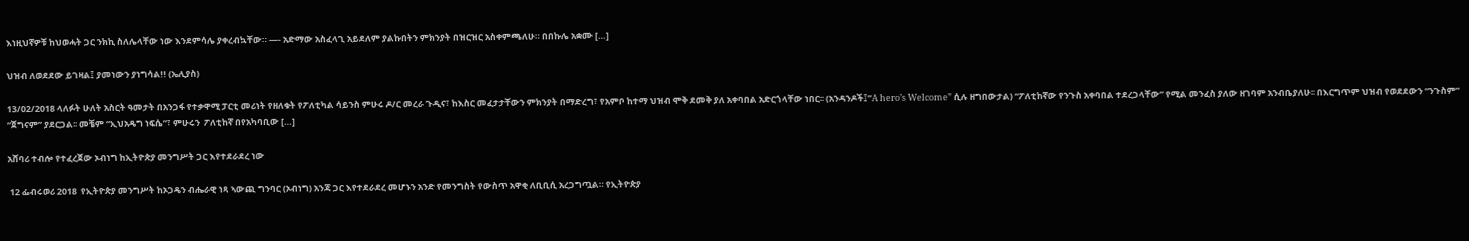እነዚህኛዎቹ ከህወሓት ጋር ንክኪ ስለሌላቸው ነው እንደምሳሌ ያቀረብኳቸው። —- አድማው አስፈላጊ አይደለም ያልኩበትን ምክንያት በዝርዝር አስቀምጫለሁ። በበኩሌ አቋሙ […]

ህዝብ ለወደደው ይገዛል፤ ያመነውን ያነግሳል!! (ኤሊያስ)

13/02/2018 ላለፉት ሁለት አስርት ዓመታት በአንጋፋ የተቃዋሚ ፓርቲ መሪነት የዘለቁት የፖለቲካል ሳይንስ ምሁሩ ዶ/ር መረራ ጉዲና፣ ከእስር መፈታታቸውን ምክንያት በማድረግ፣ የአምቦ ከተማ ህዝብ ሞቅ ደመቅ ያለ አቀባበል አድርጎላቸው ነበር፡፡ (አንዳንዶች፤”A hero’s Welcome” ሲሉ ዘግበውታል) “ፖለቲከኛው የንጉስ አቀባበል ተደረጋላቸው” የሚል መንፈስ ያለው ዘገባም አንብቤያለሁ፡፡ በእርግጥም ህዝብ የወደደውን “ንጉስም” “ጀግናም” ያደርጋል፡፡ መቼም “ኢህአዴግ ነፍሴ”፣ ምሁሩን  ፖለቲከኛ በየአካባቢው […]

አሸባሪ ተብሎ የተፈረጀው ኦብነግ ከኢትዮጵያ መንግሥት ጋር እየተደራደረ ነው

 12 ፌብሩወሪ 2018  የኢትዮጵያ መንግሥት ከኦጋዴን ብሔራዊ ነጻ ኣውጪ ግንባር (ኦብነግ) አንጃ ጋር እየተደራደረ መሆኑን አንድ የመንግስት የውስጥ አዋቂ ለቢቢሲ አረጋግጧል። የኢትዮጵያ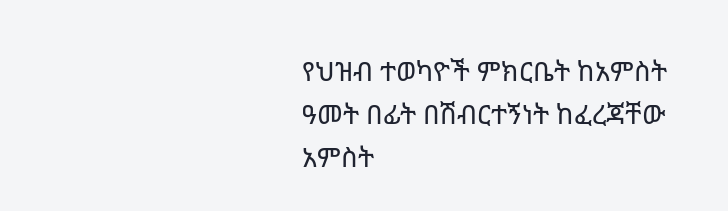የህዝብ ተወካዮች ምክርቤት ከአምስት ዓመት በፊት በሽብርተኝነት ከፈረጃቸው አምስት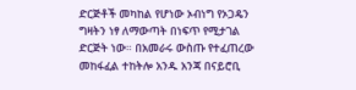ድርጅቶች መካከል የሆነው ኦብነግ የኦጋዴን ግዛትን ነፃ ለማውጣት በነፍጥ የሚታገል ድርጅት ነው። በአመራሩ ውስጡ የተፈጠረው መከፋፈል ተከትሎ አንዱ አንጃ በናይሮቢ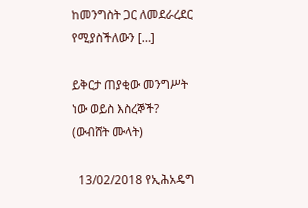ከመንግስት ጋር ለመደራረደር የሚያስችለውን […]

ይቅርታ ጠያቂው መንግሥት ነው ወይስ እስረኞች? (ውብሸት ሙላት)

  13/02/2018 የኢሕአዴግ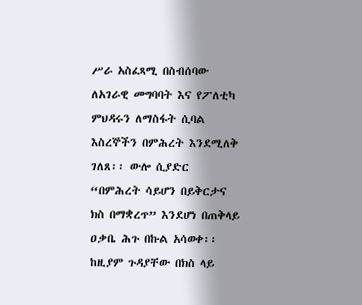ሥራ አስፈጻሚ በስብሰባው ለአገራዊ መግባባት እና የፖለቲካ ምህዳሩን ለማስፋት ሲባል እስረኞችን በምሕረት እንደሚለቅ ገለጸ፡፡ ውሎ ሲያድር “በምሕረት ሳይሆን በይቅርታና ክስ በማቋረጥ” እንደሆነ በጠቅላይ ዐቃቤ ሕጉ በኩል አሳወቀ፡፡ ከዚያም ጉዳያቸው በክስ ላይ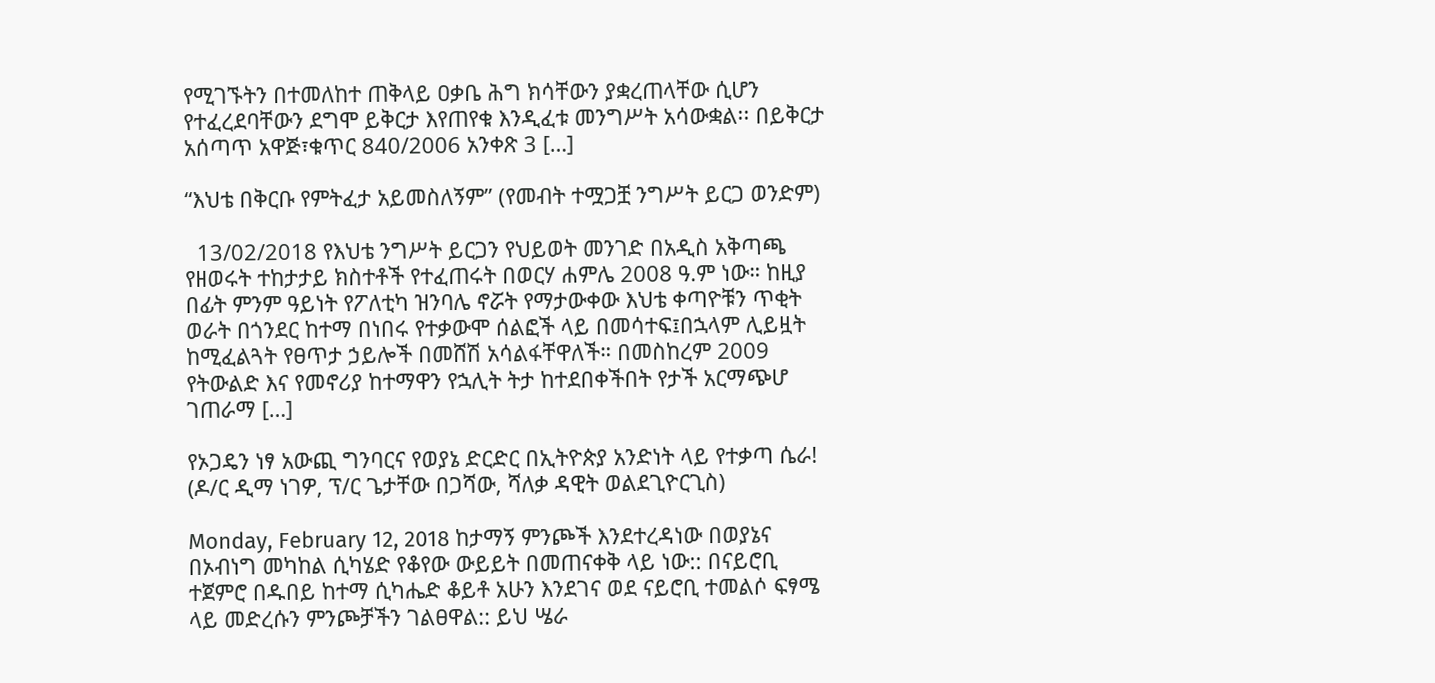የሚገኙትን በተመለከተ ጠቅላይ ዐቃቤ ሕግ ክሳቸውን ያቋረጠላቸው ሲሆን የተፈረደባቸውን ደግሞ ይቅርታ እየጠየቁ እንዲፈቱ መንግሥት አሳውቋል፡፡ በይቅርታ አሰጣጥ አዋጅ፣ቁጥር 840/2006 አንቀጽ 3 […]

“እህቴ በቅርቡ የምትፈታ አይመስለኝም” (የመብት ተሟጋቿ ንግሥት ይርጋ ወንድም)

  13/02/2018 የእህቴ ንግሥት ይርጋን የህይወት መንገድ በአዲስ አቅጣጫ የዘወሩት ተከታታይ ክስተቶች የተፈጠሩት በወርሃ ሐምሌ 2008 ዓ.ም ነው። ከዚያ በፊት ምንም ዓይነት የፖለቲካ ዝንባሌ ኖሯት የማታውቀው እህቴ ቀጣዮቹን ጥቂት ወራት በጎንደር ከተማ በነበሩ የተቃውሞ ሰልፎች ላይ በመሳተፍ፤በኋላም ሊይዟት ከሚፈልጓት የፀጥታ ኃይሎች በመሸሽ አሳልፋቸዋለች። በመስከረም 2009 የትውልድ እና የመኖሪያ ከተማዋን የኋሊት ትታ ከተደበቀችበት የታች አርማጭሆ ገጠራማ […]

የኦጋዴን ነፃ አውጪ ግንባርና የወያኔ ድርድር በኢትዮጵያ አንድነት ላይ የተቃጣ ሴራ! (ዶ/ር ዲማ ነገዎ, ፕ/ር ጌታቸው በጋሻው, ሻለቃ ዳዊት ወልደጊዮርጊስ)

Monday, February 12, 2018 ከታማኝ ምንጮች እንደተረዳነው በወያኔና በኦብነግ መካከል ሲካሄድ የቆየው ውይይት በመጠናቀቅ ላይ ነው:: በናይሮቢ ተጀምሮ በዱበይ ከተማ ሲካሔድ ቆይቶ አሁን እንደገና ወደ ናይሮቢ ተመልሶ ፍፃሜ ላይ መድረሱን ምንጮቻችን ገልፀዋል:: ይህ ሤራ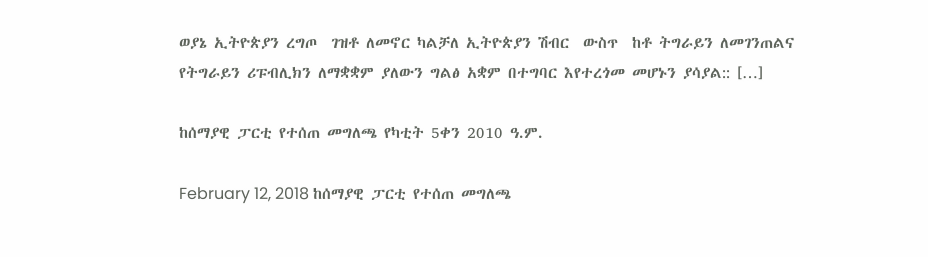ወያኔ ኢትዮጵያን ረግጦ  ገዝቶ ለመኖር ካልቻለ ኢትዮጵያን ሽብር  ውስጥ  ከቶ ትግራይን ለመገንጠልና የትግራይን ሪፑብሊክን ለማቋቋም ያለውን ግልፅ አቋም በተግባር እየተረጎመ መሆኑን ያሳያል:: […]

ከሰማያዊ ፓርቲ የተሰጠ መግለጫ የካቲት 5ቀን 2010 ዓ.ም.

February 12, 2018 ከሰማያዊ ፓርቲ የተሰጠ መግለጫ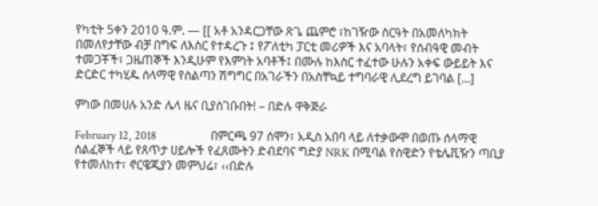የካቲት 5ቀን 2010 ዓ.ም. — [[ አቶ አንዳርጋቸው ጽጌ ጨምሮ ፣ከገዥው ስርዓት በአመለካክት በመለየታቸው ብቻ በግፍ ለእስር የተዳረጉ ፤ የፖለቲካ ፓርቲ መሪዎች እና አባላት፣ የሰብዓዊ መብት ተመጋቾች፣ ጋዜጠኞች እንዲሁም የእምነት አባቶች፤ በሙሉ ከእስር ተፈተው ሁሉን አቀፍ ውይይት እና ድርድር ተካሂዱ ሰላማዊ የስልጣን ሽግግር በአገራችን በአስቸኳይ ተግባራዊ ሊደረግ ይገባል […]

ምነው በመሀሉ አንድ ሌላ ዜና ቢያስገቡበት! – በድሉ ዋቅጅራ

February 12, 2018                  በምርጫ 97 ሰሞን፣ አዲስ አበባ ላይ ለተቃውሞ በወጡ ሰላማዊ ሰልፈኞች ላይ የጸጥታ ሀይሎች የፈጸሙትን ድብደባና ግድያ NRK በሚባል የስዊድን የቴሌቪዥን ጣቢያ የተመለከተ፣ ኖርዌጂያን መምህሬ፣ ‹‹በድሉ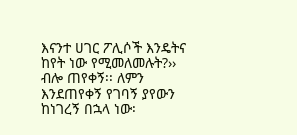እናንተ ሀገር ፖሊሶች እንዴትና ከየት ነው የሚመለመሉት?›› ብሎ ጠየቀኝ፡፡ ለምን እንደጠየቀኝ የገባኝ ያየውን ከነገረኝ በኋላ ነው፡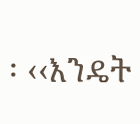፡ ‹‹እንዴት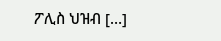ፖሊስ ህዝብ […]